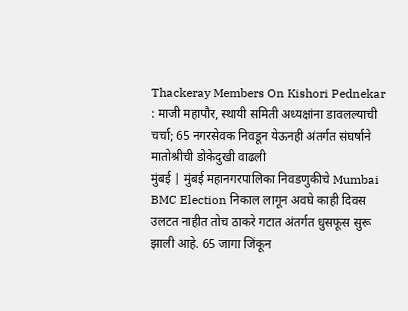Thackeray Members On Kishori Pednekar : माजी महापौर, स्थायी समिती अध्यक्षांना डावलल्याची चर्चा; 65 नगरसेवक निवडून येऊनही अंतर्गत संघर्षाने मातोश्रीची डोकेदुखी वाढली
मुंबई | मुंबई महानगरपालिका निवडणुकीचे Mumbai BMC Election निकाल लागून अवघे काही दिवस उलटत नाहीत तोच ठाकरे गटात अंतर्गत धुसफूस सुरू झाली आहे. 65 जागा जिंकून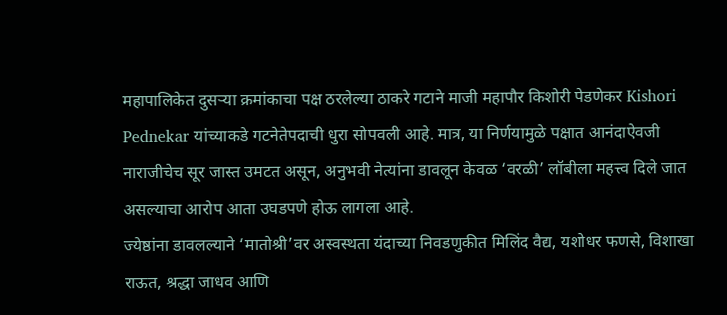महापालिकेत दुसऱ्या क्रमांकाचा पक्ष ठरलेल्या ठाकरे गटाने माजी महापौर किशोरी पेडणेकर Kishori Pednekar यांच्याकडे गटनेतेपदाची धुरा सोपवली आहे. मात्र, या निर्णयामुळे पक्षात आनंदाऐवजी नाराजीचेच सूर जास्त उमटत असून, अनुभवी नेत्यांना डावलून केवळ ‘वरळी’ लॉबीला महत्त्व दिले जात असल्याचा आरोप आता उघडपणे होऊ लागला आहे.
ज्येष्ठांना डावलल्याने ‘मातोश्री’वर अस्वस्थता यंदाच्या निवडणुकीत मिलिंद वैद्य, यशोधर फणसे, विशाखा राऊत, श्रद्धा जाधव आणि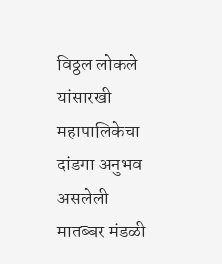विठ्ठल लोकले यांसारखी महापालिकेचा दांडगा अनुभव असलेली मातब्बर मंडळी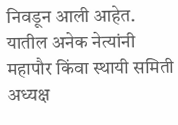निवडून आली आहेत. यातील अनेक नेत्यांनी महापौर किंवा स्थायी समिती अध्यक्ष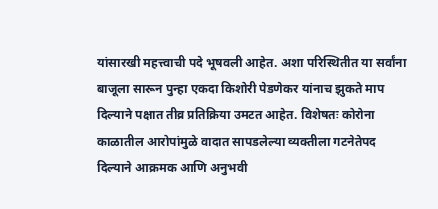यांसारखी महत्त्वाची पदे भूषवली आहेत. अशा परिस्थितीत या सर्वांना बाजूला सारून पुन्हा एकदा किशोरी पेडणेकर यांनाच झुकते माप दिल्याने पक्षात तीव्र प्रतिक्रिया उमटत आहेत. विशेषतः कोरोना काळातील आरोपांमुळे वादात सापडलेल्या व्यक्तीला गटनेतेपद दिल्याने आक्रमक आणि अनुभवी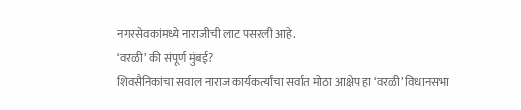नगरसेवकांमध्ये नाराजीची लाट पसरली आहे.
‘वरळी’ की संपूर्ण मुंबई?
शिवसैनिकांचा सवाल नाराज कार्यकर्त्यांचा सर्वात मोठा आक्षेप हा ‘वरळी’ विधानसभा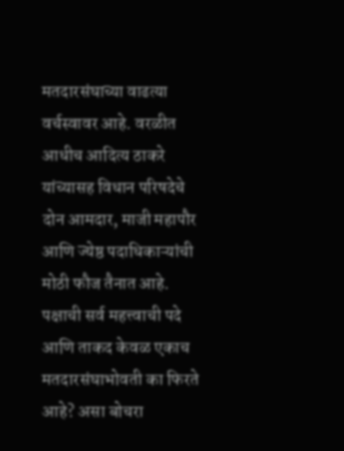मतदारसंघाच्या वाढत्या वर्चस्वावर आहे. वरळीत आधीच आदित्य ठाकरे यांच्यासह विधान परिषदेचे दोन आमदार, माजी महापौर आणि ज्येष्ठ पदाधिकाऱ्यांची मोठी फौज तैनात आहे. पक्षाची सर्व महत्त्वाची पदे आणि ताकद केवळ एकाच मतदारसंघाभोवती का फिरते आहे? असा बोचरा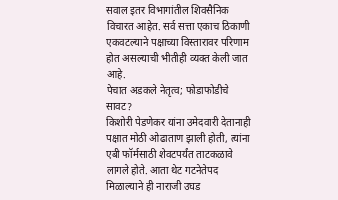सवाल इतर विभागांतील शिवसैनिक विचारत आहेत. सर्व सत्ता एकाच ठिकाणी एकवटल्याने पक्षाच्या विस्तारावर परिणाम होत असल्याची भीतीही व्यक्त केली जात आहे.
पेचात अडकले नेतृत्व; फोडाफोडीचे सावट?
किशोरी पेडणेकर यांना उमेदवारी देतानाही पक्षात मोठी ओढाताण झाली होती, त्यांना एबी फॉर्मसाठी शेवटपर्यंत ताटकळावे लागले होते. आता थेट गटनेतेपद मिळाल्याने ही नाराजी उघड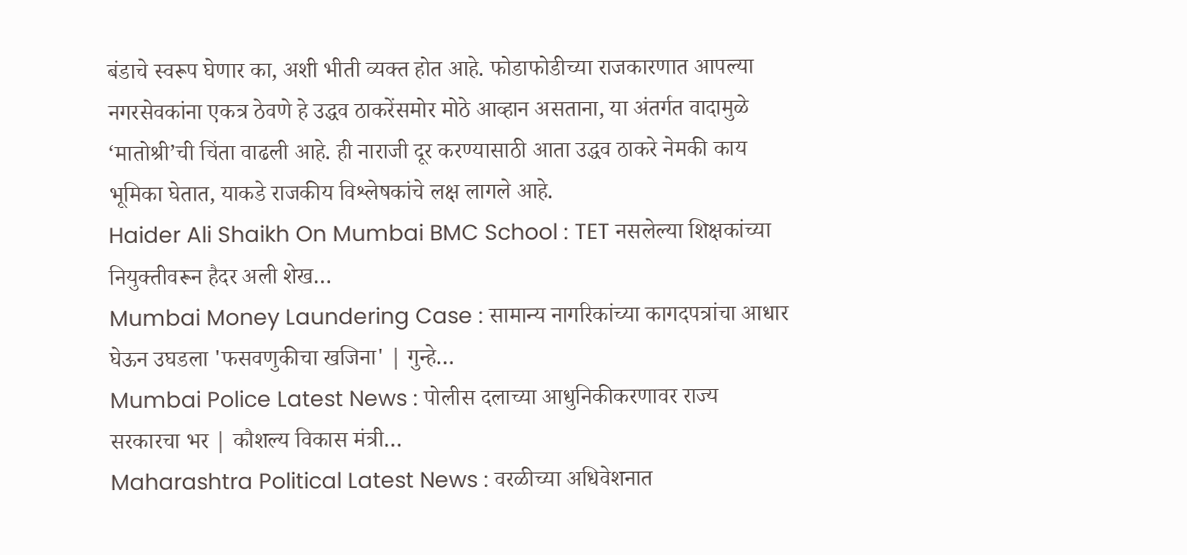बंडाचे स्वरूप घेणार का, अशी भीती व्यक्त होत आहे. फोडाफोडीच्या राजकारणात आपल्या नगरसेवकांना एकत्र ठेवणे हे उद्धव ठाकरेंसमोर मोठे आव्हान असताना, या अंतर्गत वादामुळे ‘मातोश्री’ची चिंता वाढली आहे. ही नाराजी दूर करण्यासाठी आता उद्धव ठाकरे नेमकी काय भूमिका घेतात, याकडे राजकीय विश्लेषकांचे लक्ष लागले आहे.
Haider Ali Shaikh On Mumbai BMC School : TET नसलेल्या शिक्षकांच्या नियुक्तीवरून हैदर अली शेख…
Mumbai Money Laundering Case : सामान्य नागरिकांच्या कागदपत्रांचा आधार घेऊन उघडला 'फसवणुकीचा खजिना' | गुन्हे…
Mumbai Police Latest News : पोलीस दलाच्या आधुनिकीकरणावर राज्य सरकारचा भर | कौशल्य विकास मंत्री…
Maharashtra Political Latest News : वरळीच्या अधिवेशनात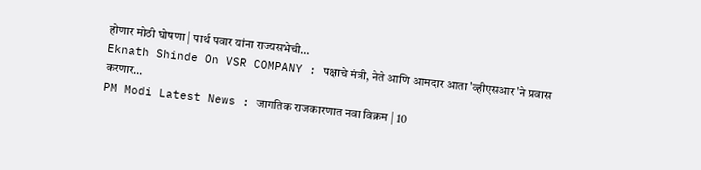होणार मोठी घोषणा | पार्थ पवार यांना राज्यसभेची…
Eknath Shinde On VSR COMPANY : पक्षाचे मंत्री, नेते आणि आमदार आता 'व्हीएसआर'ने प्रवास करणार…
PM Modi Latest News : जागतिक राजकारणात नवा विक्रम | 10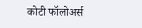कोटी फॉलोअर्स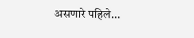असणारे पहिले…